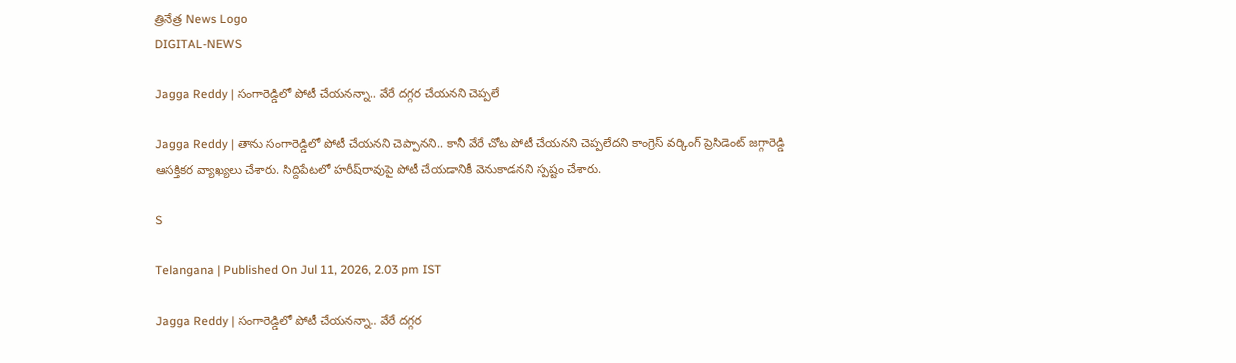త్రినేత్ర News Logo
DIGITAL-NEWS

Jagga Reddy | సంగారెడ్డిలో పోటీ చేయ‌న‌న్నా.. వేరే ద‌గ్గ‌ర చేయ‌న‌ని చెప్ప‌లే

Jagga Reddy | తాను సంగారెడ్డిలో పోటీ చేయ‌న‌ని చెప్పాన‌ని.. కానీ వేరే చోట పోటీ చేయ‌న‌ని చెప్ప‌లేద‌ని కాంగ్రెస్ వర్కింగ్ ప్రెసిడెంట్ జగ్గారెడ్డి ఆస‌క్తిక‌ర వ్యాఖ్య‌లు చేశారు. సిద్దిపేటలో హరీష్‌రావుపై పోటీ చేయడానికీ వెనుకాడనని స్పష్టం చేశారు.

S

Telangana | Published On Jul 11, 2026, 2.03 pm IST

Jagga Reddy | సంగారెడ్డిలో పోటీ చేయ‌న‌న్నా.. వేరే ద‌గ్గ‌ర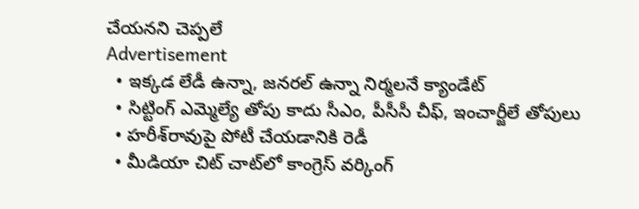చేయ‌న‌ని చెప్ప‌లే
Advertisement
  • ఇక్క‌డ లేడీ ఉన్నా, జనరల్ ఉన్నా నిర్మలనే క్యాండేట్
  • సిట్టింగ్ ఎమ్మెల్యే తోపు కాదు సీఎం, పీసీసీ చీఫ్, ఇంచార్జీలే తోపులు
  • హ‌రీశ్‌రావుపై పోటీ చేయ‌డానికి రెడీ
  • మీడియా చిట్ చాట్‌లో కాంగ్రెస్ వర్కింగ్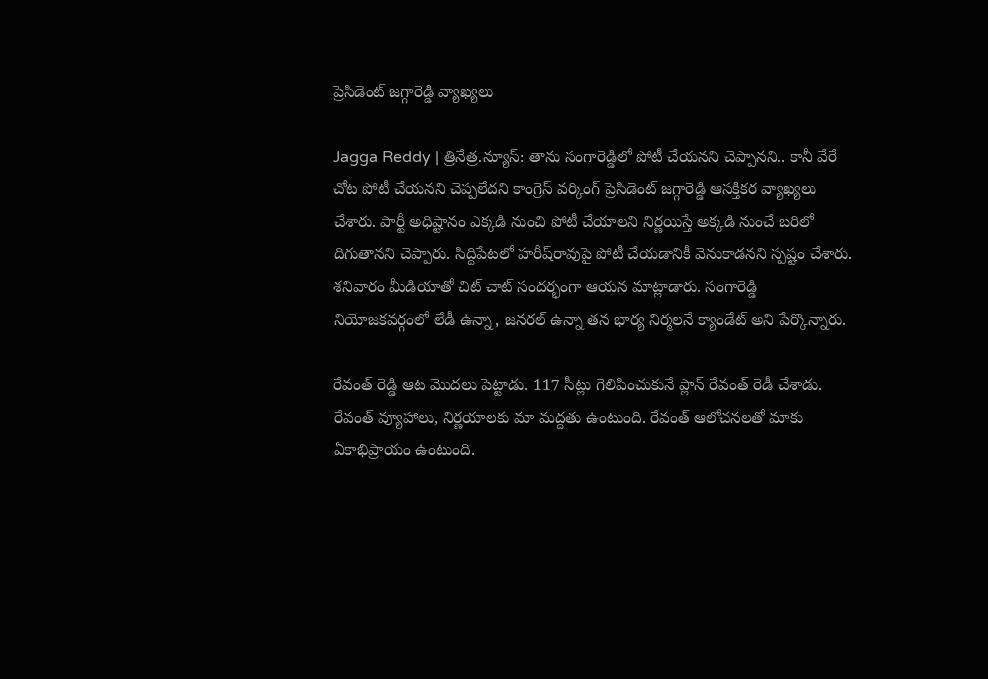ప్రెసిడెంట్ జగ్గారెడ్డి వ్యాఖ్య‌లు

Jagga Reddy | త్రినేత్ర‌.న్యూస్‌: తాను సంగారెడ్డిలో పోటీ చేయ‌న‌ని చెప్పాన‌ని.. కానీ వేరే చోట పోటీ చేయ‌న‌ని చెప్ప‌లేద‌ని కాంగ్రెస్ వర్కింగ్ ప్రెసిడెంట్ జగ్గారెడ్డి ఆస‌క్తిక‌ర వ్యాఖ్య‌లు చేశారు. పార్టీ అధిష్టానం ఎక్కడి నుంచి పోటీ చేయాలని నిర్ణయిస్తే అక్కడి నుంచే బరిలో దిగుతానని చెప్పారు. సిద్దిపేటలో హరీష్‌రావుపై పోటీ చేయడానికీ వెనుకాడనని స్పష్టం చేశారు. శ‌నివారం మీడియాతో చిట్ చాట్ సంద‌ర్భంగా ఆయ‌న మాట్లాడారు. సంగారెడ్డి నియోజకవర్గంలో లేడీ ఉన్నా, జనరల్ ఉన్నా త‌న భార్య నిర్మలనే క్యాండేట్ అని పేర్కొన్నారు.

రేవంత్ రెడ్డి ఆట మొదలు పెట్టాడు. 117 సీట్లు గెలిపించుకునే ప్లాన్ రేవంత్ రెడీ చేశాడు. రేవంత్ వ్యూహాలు, నిర్ణయాలకు మా మద్దతు ఉంటుంది. రేవంత్ ఆలోచనలతో మాకు ఏకాభిప్రాయం ఉంటుంది.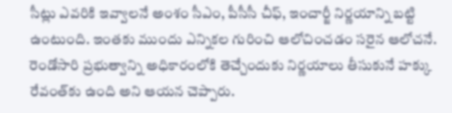సీట్లు ఎవరికి ఇవ్వాలనే అంశం సీఎం, పీసీసీ చీఫ్, ఇంచార్జీ నిర్ణయాన్ని బట్టి ఉంటుంది. ఇంతకు ముందు ఎన్నికల గురించి ఆలోచించడం సరైన ఆలోచనే. రెండోసారి ప్రభుత్వాన్ని అధికారంలోకి తెచ్చేందుకు నిర్ణయాలు తీసుకునే హక్కు రేవంత్‌కు ఉంది అని ఆయ‌న చెప్పారు.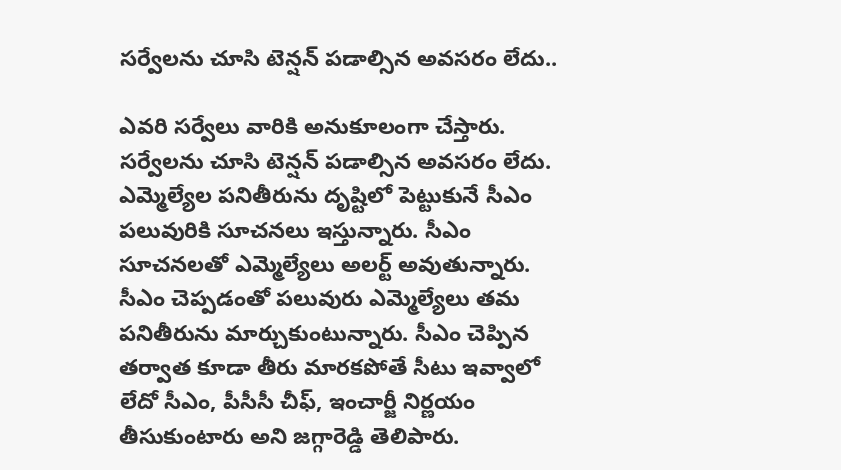సర్వేలను చూసి టెన్షన్ పడాల్సిన అవసరం లేదు..

ఎవరి సర్వేలు వారికి అనుకూలంగా చేస్తారు. సర్వేలను చూసి టెన్షన్ పడాల్సిన అవసరం లేదు. ఎమ్మెల్యేల పనితీరును దృష్టిలో పెట్టుకునే సీఎం పలువురికి సూచనలు ఇస్తున్నారు. సీఎం సూచనలతో ఎమ్మెల్యేలు అల‌ర్ట్ అవుతున్నారు. సీఎం చెప్పడంతో పలువురు ఎమ్మెల్యేలు తమ ప‌నితీరును మార్చుకుంటున్నారు. సీఎం చెప్పిన తర్వాత కూడా తీరు మారకపోతే సీటు ఇవ్వాలో లేదో సీఎం, పీసీసీ చీఫ్, ఇంచార్జీ నిర్ణయం తీసుకుంటారు అని జ‌గ్గారెడ్డి తెలిపారు.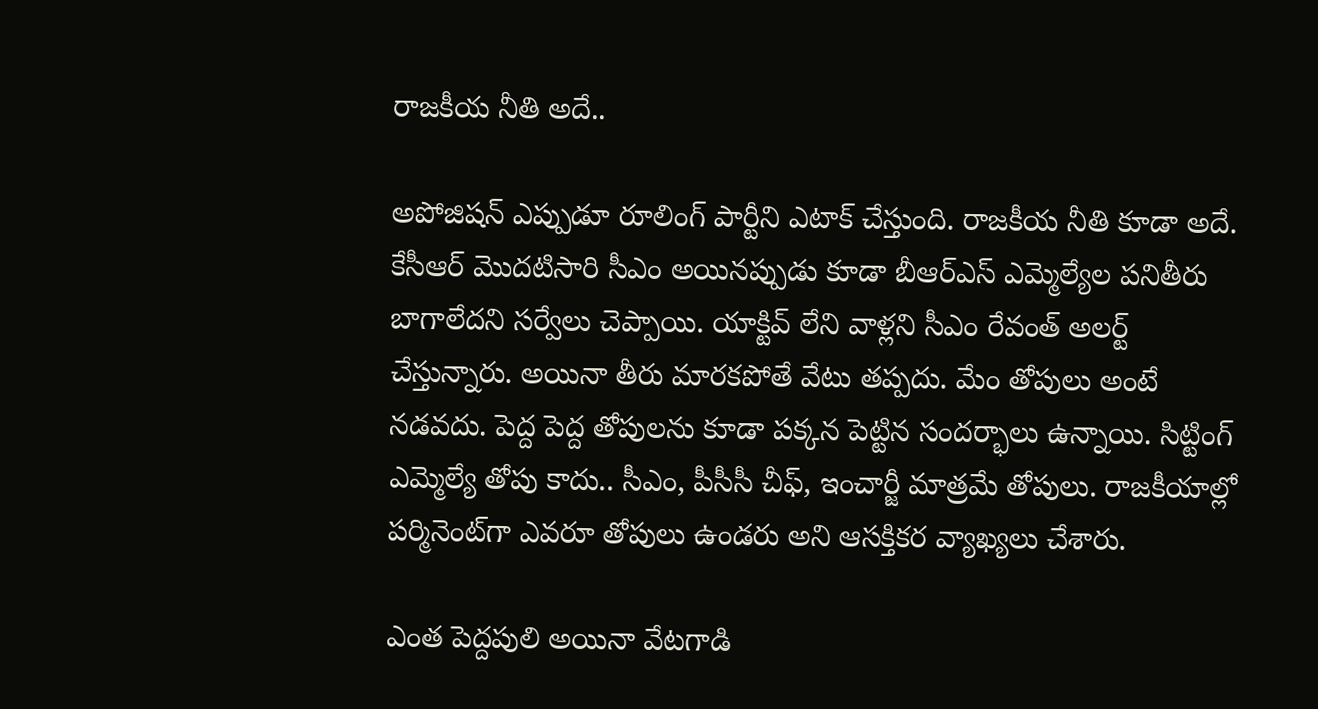రాజకీయ నీతి అదే..

అపోజిషన్ ఎప్పుడూ రూలింగ్ పార్టీని ఎటాక్ చేస్తుంది. రాజకీయ నీతి కూడా అదే. కేసీఆర్ మొదటిసారి సీఎం అయినప్పుడు కూడా బీఆర్ఎస్ ఎమ్మెల్యేల పనితీరు బాగాలేదని సర్వేలు చెప్పాయి. యాక్టివ్ లేని వాళ్ల‌ని సీఎం రేవంత్ అల‌ర్ట్ చేస్తున్నారు. అయినా తీరు మార‌కపోతే వేటు తప్పదు. మేం తోపులు అంటే నడవదు. పెద్ద పెద్ద తోపులను కూడా పక్కన పెట్టిన సందర్భాలు ఉన్నాయి. సిట్టింగ్ ఎమ్మెల్యే తోపు కాదు.. సీఎం, పీసీసీ చీఫ్, ఇంచార్జీ మాత్రమే తోపులు. రాజకీయాల్లో పర్మినెంట్‌గా ఎవరూ తోపులు ఉండరు అని ఆస‌క్తిక‌ర‌ వ్యాఖ్య‌లు చేశారు.

ఎంత పెద్దపులి అయినా వేటగాడి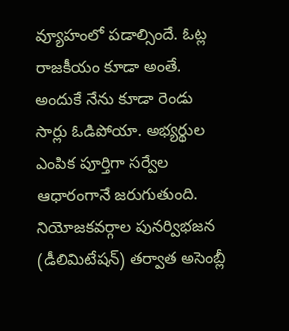వ్యూహంలో పడాల్సిందే. ఓట్ల రాజకీయం కూడా అంతే. అందుకే నేను కూడా రెండు సార్లు ఓడిపోయా. అభ్యర్థుల ఎంపిక పూర్తిగా సర్వేల ఆధారంగానే జరుగుతుంది. నియోజకవర్గాల పునర్విభజన (డీలిమిటేషన్‌) తర్వాత అసెంబ్లీ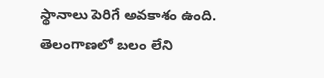స్థానాలు పెరిగే అవకాశం ఉంది. తెలంగాణలో బలం లేని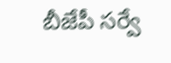బీజేపీ సర్వే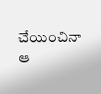చేయించినా ఆ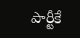పార్టీకే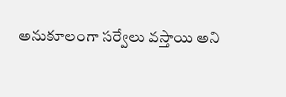అనుకూలంగా స‌ర్వేలు వ‌స్తాయి అని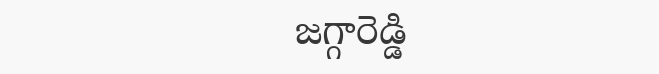జ‌గ్గారెడ్డి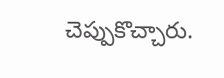చెప్పుకొచ్చారు.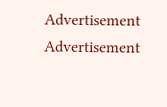Advertisement
Advertisement